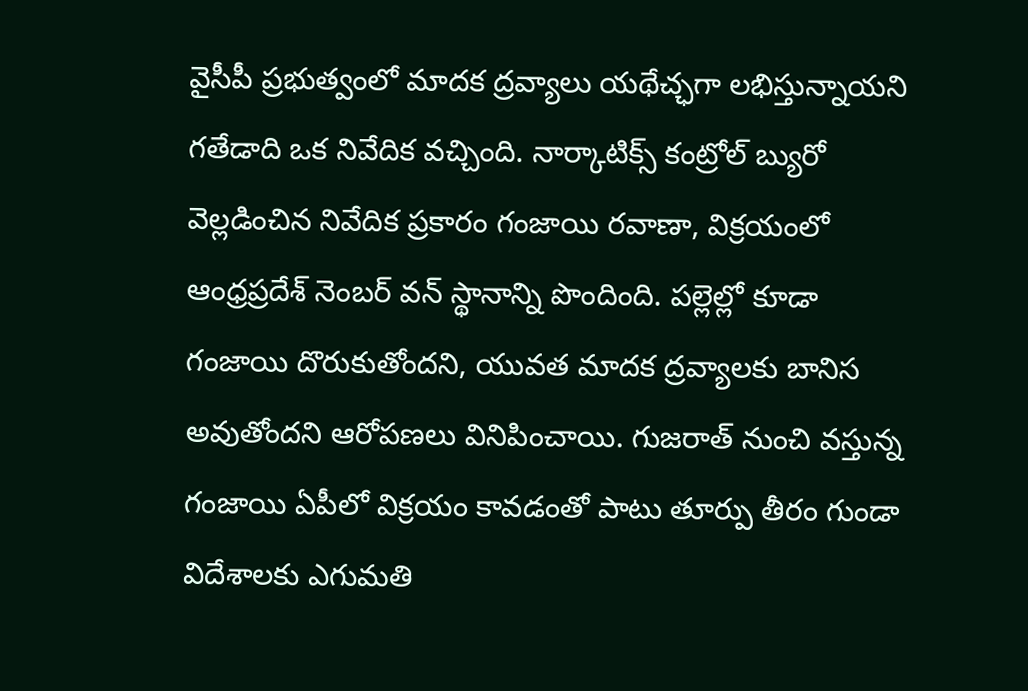వైసీపీ ప్రభుత్వంలో మాదక ద్రవ్యాలు యథేచ్ఛగా లభిస్తున్నాయని గతేడాది ఒక నివేదిక వచ్చింది. నార్కాటిక్స్ కంట్రోల్ బ్యురో వెల్లడించిన నివేదిక ప్రకారం గంజాయి రవాణా, విక్రయంలో ఆంధ్రప్రదేశ్ నెంబర్ వన్ స్థానాన్ని పొందింది. పల్లెల్లో కూడా గంజాయి దొరుకుతోందని, యువత మాదక ద్రవ్యాలకు బానిస అవుతోందని ఆరోపణలు వినిపించాయి. గుజరాత్ నుంచి వస్తున్న గంజాయి ఏపీలో విక్రయం కావడంతో పాటు తూర్పు తీరం గుండా విదేశాలకు ఎగుమతి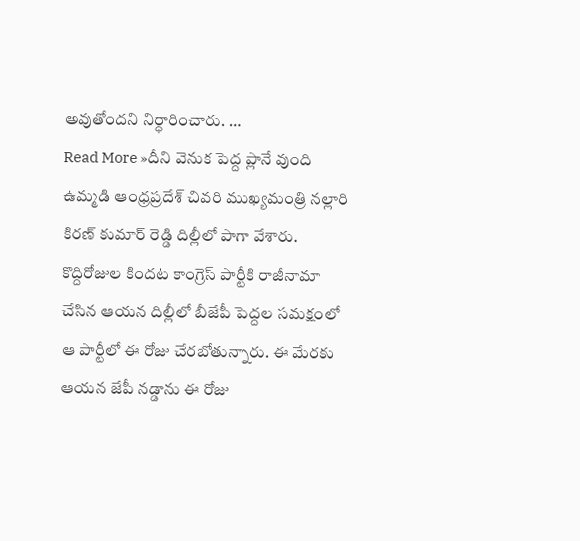అవుతోందని నిర్ధారించారు. …
Read More »దీని వెనుక పెద్ద ప్లానే వుంది
ఉమ్మడి ఆంధ్రప్రదేశ్ చివరి ముఖ్యమంత్రి నల్లారి కిరణ్ కుమార్ రెడ్డి దిల్లీలో పాగా వేశారు. కొద్దిరోజుల కిందట కాంగ్రెస్ పార్టీకి రాజీనామా చేసిన ఆయన దిల్లీలో బీజేపీ పెద్దల సమక్షంలో ఆ పార్టీలో ఈ రోజు చేరబోతున్నారు. ఈ మేరకు ఆయన జేపీ నడ్డాను ఈ రోజు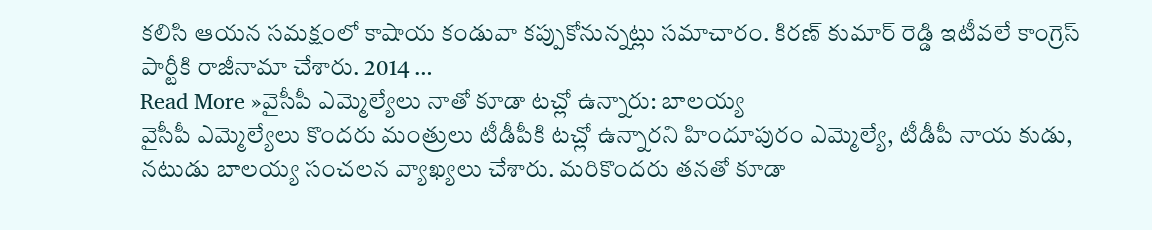కలిసి ఆయన సమక్షంలో కాషాయ కండువా కప్పుకోనున్నట్లు సమాచారం. కిరణ్ కుమార్ రెడ్డి ఇటీవలే కాంగ్రెస్ పార్టీకి రాజీనామా చేశారు. 2014 …
Read More »వైసీపీ ఎమ్మెల్యేలు నాతో కూడా టచ్లో ఉన్నారు: బాలయ్య
వైసీపీ ఎమ్మెల్యేలు కొందరు మంత్రులు టీడీపీకి టచ్లో ఉన్నారని హిందూపురం ఎమ్మెల్యే, టీడీపీ నాయ కుడు, నటుడు బాలయ్య సంచలన వ్యాఖ్యలు చేశారు. మరికొందరు తనతో కూడా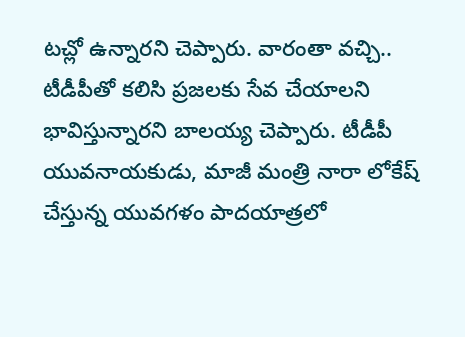టచ్లో ఉన్నారని చెప్పారు. వారంతా వచ్చి.. టీడీపీతో కలిసి ప్రజలకు సేవ చేయాలని భావిస్తున్నారని బాలయ్య చెప్పారు. టీడీపీ యువనాయకుడు, మాజీ మంత్రి నారా లోకేష్ చేస్తున్న యువగళం పాదయాత్రలో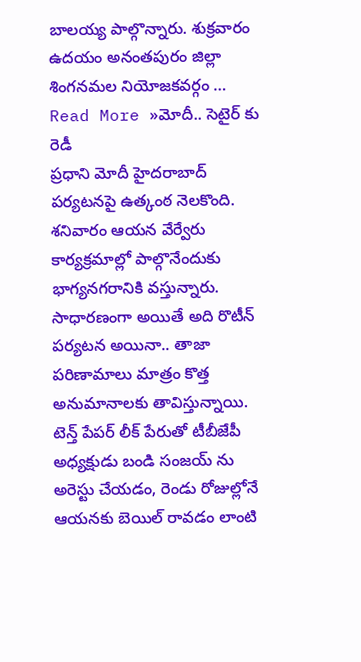బాలయ్య పాల్గొన్నారు. శుక్రవారం ఉదయం అనంతపురం జిల్లా శింగనమల నియోజకవర్గం …
Read More »మోదీ.. సెటైర్ కు రెడీ
ప్రధాని మోదీ హైదరాబాద్ పర్యటనపై ఉత్కంఠ నెలకొంది. శనివారం ఆయన వేర్వేరు కార్యక్రమాల్లో పాల్గొనేందుకు భాగ్యనగరానికి వస్తున్నారు. సాధారణంగా అయితే అది రొటీన్ పర్యటన అయినా.. తాజా పరిణామాలు మాత్రం కొత్త అనుమానాలకు తావిస్తున్నాయి. టెన్త్ పేపర్ లీక్ పేరుతో టీబీజేపీ అధ్యక్షుడు బండి సంజయ్ ను అరెస్టు చేయడం, రెండు రోజుల్లోనే ఆయనకు బెయిల్ రావడం లాంటి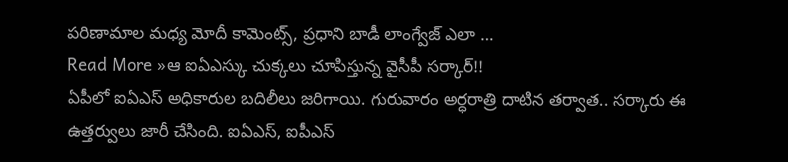పరిణామాల మధ్య మోదీ కామెంట్స్, ప్రధాని బాడీ లాంగ్వేజ్ ఎలా …
Read More »ఆ ఐఏఎస్కు చుక్కలు చూపిస్తున్న వైసీపీ సర్కార్!!
ఏపీలో ఐఏఎస్ అధికారుల బదిలీలు జరిగాయి. గురువారం అర్ధరాత్రి దాటిన తర్వాత.. సర్కారు ఈ ఉత్తర్వులు జారీ చేసింది. ఐఏఎస్, ఐపీఎస్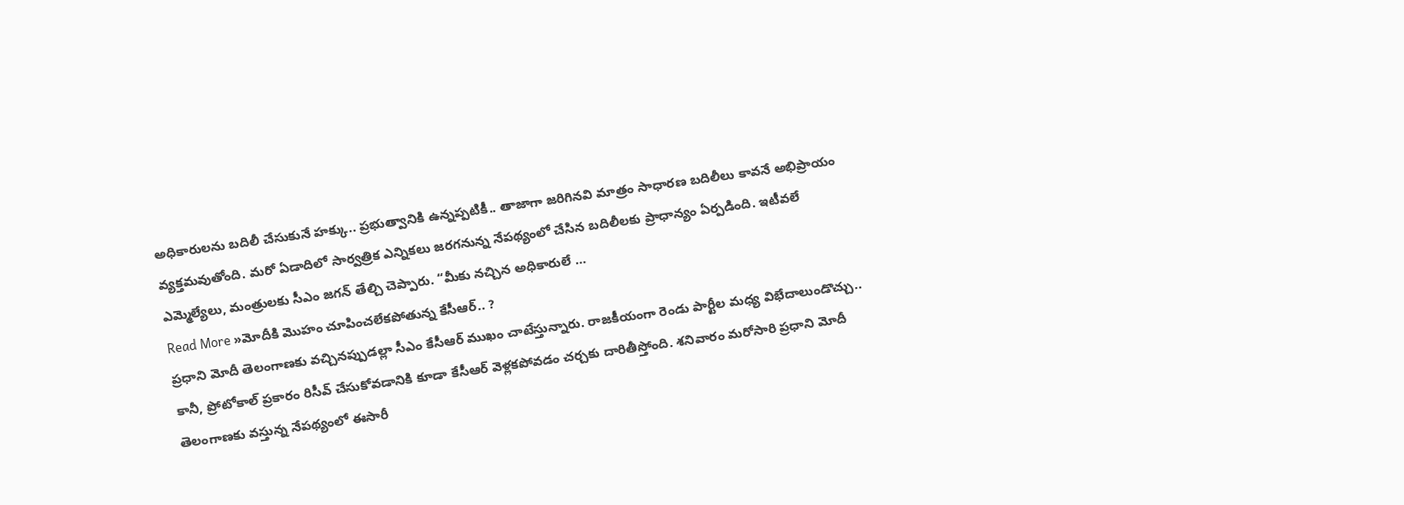అధికారులను బదిలీ చేసుకునే హక్కు.. ప్రభుత్వానికి ఉన్నప్పటికీ.. తాజాగా జరిగినవి మాత్రం సాధారణ బదిలీలు కావనే అభిప్రాయం వ్యక్తమవుతోంది. మరో ఏడాదిలో సార్వత్రిక ఎన్నికలు జరగనున్న నేపథ్యంలో చేసిన బదిలీలకు ప్రాధాన్యం ఏర్పడింది. ఇటీవలే ఎమ్మెల్యేలు, మంత్రులకు సీఎం జగన్ తేల్చి చెప్పారు. “మీకు నచ్చిన అధికారులే …
Read More »మోదీకి మొహం చూపించలేకపోతున్న కేసీఆర్.. ?
ప్రధాని మోదీ తెలంగాణకు వచ్చినప్పుడల్లా సీఎం కేసీఆర్ ముఖం చాటేస్తున్నారు. రాజకీయంగా రెండు పార్టీల మధ్య విభేదాలుండొచ్చు.. కానీ, ప్రోటోకాల్ ప్రకారం రిసీవ్ చేసుకోవడానికి కూడా కేసీఆర్ వెళ్లకపోవడం చర్చకు దారితీస్తోంది. శనివారం మరోసారి ప్రధాని మోదీ తెలంగాణకు వస్తున్న నేపథ్యంలో ఈసారీ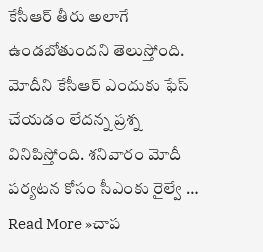కేసీఆర్ తీరు అలాగే ఉండబోతుందని తెలుస్తోంది. మోదీని కేసీఆర్ ఎందుకు ఫేస్ చేయడం లేదన్న ప్రశ్న వినిపిస్తోంది. శనివారం మోదీ పర్యటన కోసం సీఎంకు రైల్వే …
Read More »చాప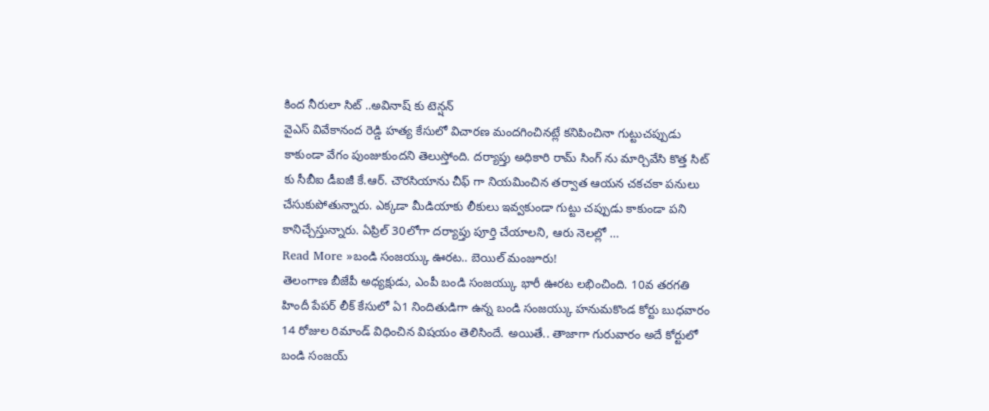కింద నీరులా సిట్ ..అవినాష్ కు టెన్షన్
వైఎస్ వివేకానంద రెడ్డి హత్య కేసులో విచారణ మందగించినట్లే కనిపించినా గుట్టుచప్పుడు కాకుండా వేగం పుంజుకుందని తెలుస్తోంది. దర్యాప్తు అధికారి రామ్ సింగ్ ను మార్చివేసి కొత్త సిట్ కు సీబీఐ డీఐజీ కే.ఆర్. చౌరసియాను చీఫ్ గా నియమించిన తర్వాత ఆయన చకచకా పనులు చేసుకుపోతున్నారు. ఎక్కడా మీడియాకు లీకులు ఇవ్వకుండా గుట్టు చప్పుడు కాకుండా పని కానిచ్చేస్తున్నారు. ఏప్రిల్ 30లోగా దర్యాప్తు పూర్తి చేయాలని, ఆరు నెలల్లో …
Read More »బండి సంజయ్కు ఊరట.. బెయిల్ మంజూరు!
తెలంగాణ బీజేపీ అధ్యక్షుడు, ఎంపీ బండి సంజయ్కు భారీ ఊరట లభించింది. 10వ తరగతి హిందీ పేపర్ లీక్ కేసులో ఏ1 నిందితుడిగా ఉన్న బండి సంజయ్కు హనుమకొండ కోర్టు బుధవారం 14 రోజుల రిమాండ్ విధించిన విషయం తెలిసిందే. అయితే.. తాజాగా గురువారం అదే కోర్టులో బండి సంజయ్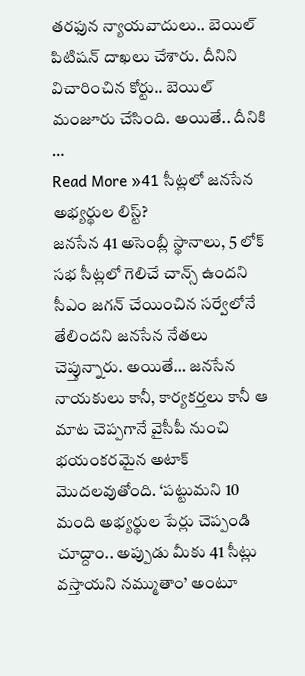తరఫున న్యాయవాదులు.. బెయిల్ పిటిషన్ దాఖలు చేశారు. దీనిని విచారించిన కోర్టు.. బెయిల్ మంజూరు చేసింది. అయితే.. దీనికి …
Read More »41 సీట్లలో జనసేన అభ్యర్థుల లిస్ట్?
జనసేన 41 అసెంబ్లీ స్థానాలు, 5 లోక్ సభ సీట్లలో గెలిచే చాన్స్ ఉందని సీఎం జగన్ చేయించిన సర్వేలోనే తేలిందని జనసేన నేతలు చెప్తున్నారు. అయితే… జనసేన నాయకులు కానీ, కార్యకర్తలు కానీ ఆ మాట చెప్పగానే వైసీపీ నుంచి భయంకరమైన అటాక్ మొదలవుతోంది. ‘పట్టుమని 10 మంది అభ్యర్థుల పేర్లు చెప్పండి చూద్దాం.. అప్పుడు మీకు 41 సీట్లు వస్తాయని నమ్ముతాం’ అంటూ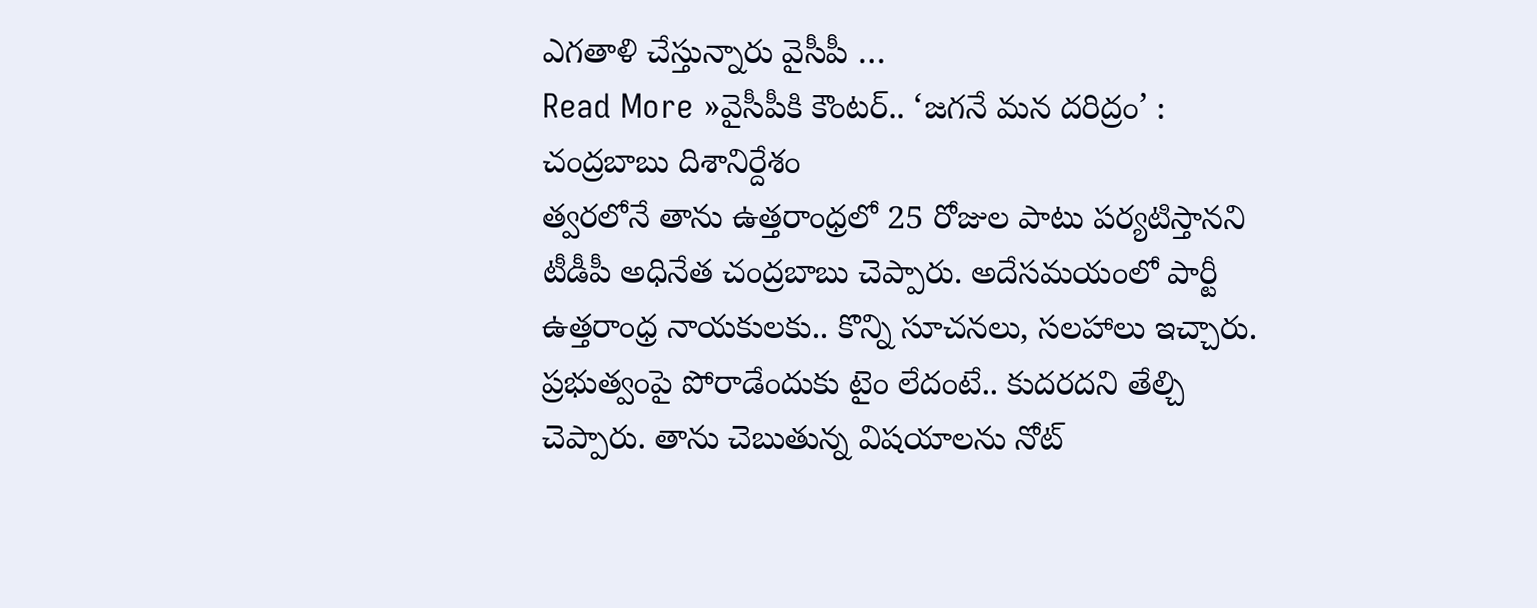ఎగతాళి చేస్తున్నారు వైసీపీ …
Read More »వైసీపీకి కౌంటర్.. ‘జగనే మన దరిద్రం’ : చంద్రబాబు దిశానిర్దేశం
త్వరలోనే తాను ఉత్తరాంధ్రలో 25 రోజుల పాటు పర్యటిస్తానని టీడీపీ అధినేత చంద్రబాబు చెప్పారు. అదేసమయంలో పార్టీ ఉత్తరాంధ్ర నాయకులకు.. కొన్ని సూచనలు, సలహాలు ఇచ్చారు. ప్రభుత్వంపై పోరాడేందుకు టైం లేదంటే.. కుదరదని తేల్చి చెప్పారు. తాను చెబుతున్న విషయాలను నోట్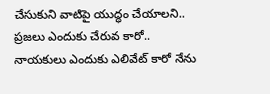చేసుకుని వాటిపై యుద్ధం చేయాలని.. ప్రజలు ఎందుకు చేరువ కారో.. నాయకులు ఎందుకు ఎలివేట్ కారో నేను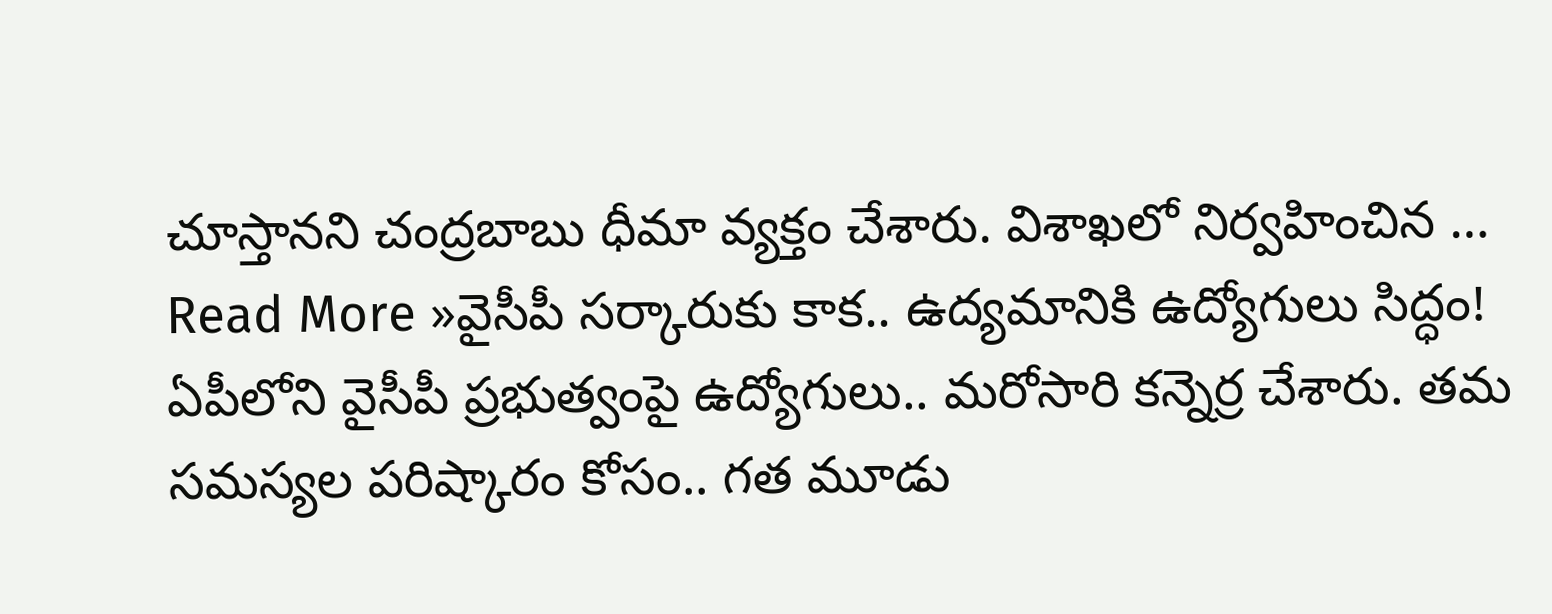చూస్తానని చంద్రబాబు ధీమా వ్యక్తం చేశారు. విశాఖలో నిర్వహించిన …
Read More »వైసీపీ సర్కారుకు కాక.. ఉద్యమానికి ఉద్యోగులు సిద్ధం!
ఏపీలోని వైసీపీ ప్రభుత్వంపై ఉద్యోగులు.. మరోసారి కన్నెర్ర చేశారు. తమ సమస్యల పరిష్కారం కోసం.. గత మూడు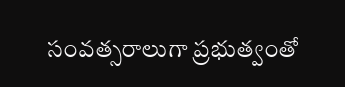సంవత్సరాలుగా ప్రభుత్వంతో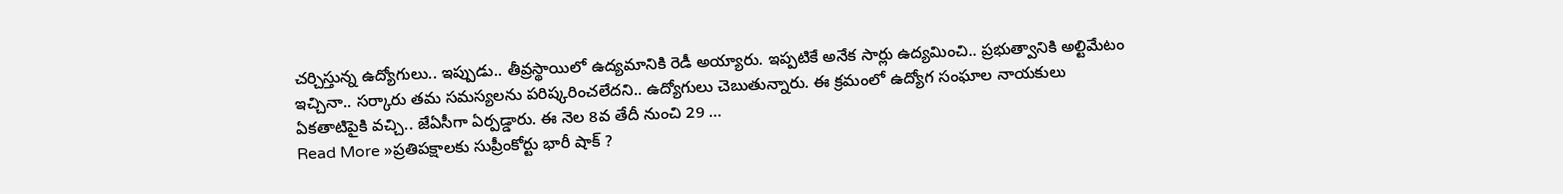చర్చిస్తున్న ఉద్యోగులు.. ఇప్పుడు.. తీవ్రస్థాయిలో ఉద్యమానికి రెడీ అయ్యారు. ఇప్పటికే అనేక సార్లు ఉద్యమించి.. ప్రభుత్వానికి అల్టిమేటం ఇచ్చినా.. సర్కారు తమ సమస్యలను పరిష్కరించలేదని.. ఉద్యోగులు చెబుతున్నారు. ఈ క్రమంలో ఉద్యోగ సంఘాల నాయకులు ఏకతాటిపైకి వచ్చి.. జేఏసీగా ఏర్పడ్డారు. ఈ నెల 8వ తేదీ నుంచి 29 …
Read More »ప్రతిపక్షాలకు సుప్రీంకోర్టు భారీ షాక్ ?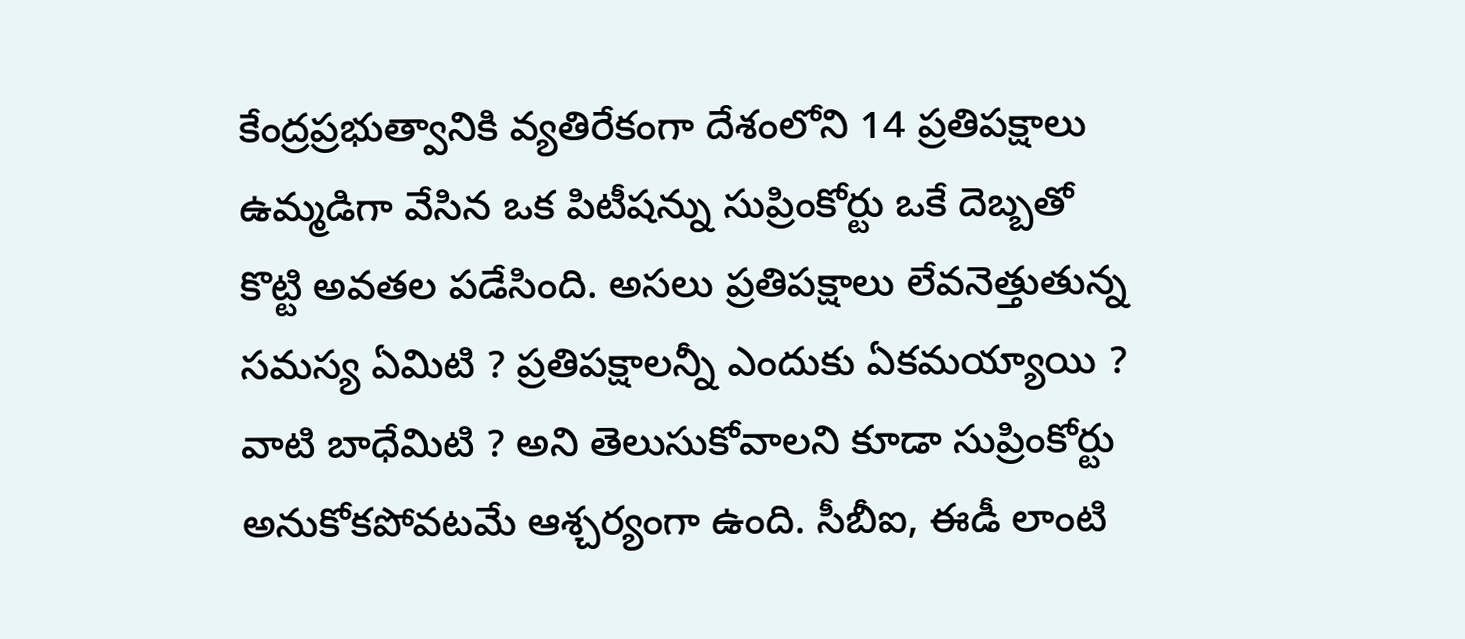కేంద్రప్రభుత్వానికి వ్యతిరేకంగా దేశంలోని 14 ప్రతిపక్షాలు ఉమ్మడిగా వేసిన ఒక పిటీషన్ను సుప్రింకోర్టు ఒకే దెబ్బతో కొట్టి అవతల పడేసింది. అసలు ప్రతిపక్షాలు లేవనెత్తుతున్న సమస్య ఏమిటి ? ప్రతిపక్షాలన్నీ ఎందుకు ఏకమయ్యాయి ? వాటి బాధేమిటి ? అని తెలుసుకోవాలని కూడా సుప్రింకోర్టు అనుకోకపోవటమే ఆశ్చర్యంగా ఉంది. సీబీఐ, ఈడీ లాంటి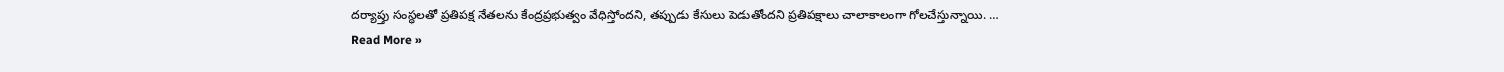దర్యాప్తు సంస్ధలతో ప్రతిపక్ష నేతలను కేంద్రప్రభుత్వం వేధిస్తోందని, తప్పుడు కేసులు పెడుతోందని ప్రతిపక్షాలు చాలాకాలంగా గోలచేస్తున్నాయి. …
Read More »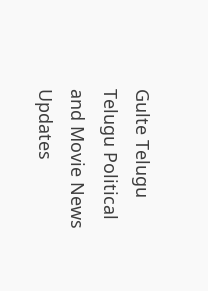Gulte Telugu Telugu Political and Movie News Updates